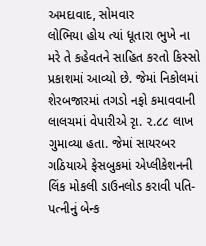અમદાવાદ, સોમવાર
લોભિયા હોય ત્યાં ધૂતારા ભુખે ના મરે તે કહેવતને સાહિત કરતો કિસ્સો પ્રકાશમાં આવ્યો છે. જેમાં નિકોલમાં શેરબજારમાં તગડો નફો કમાવવાની લાલચમાં વેપારીએ રૃા. ૨.૮૮ લાખ ગુમાવ્યા હતા. જેમાં સાયરબર ગઠિયાએ ફેસબુકમાં એપ્લીકેશનની લિંક મોકલી ડાઉનલોડ કરાવી પતિ-પત્નીનું બેન્ક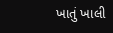ખાતું ખાલી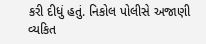કરી દીધું હતું. નિકોલ પોલીસે અજાણી વ્યકિત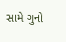સામે ગુનો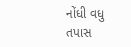નોંધી વધુ તપાસ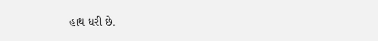હાથ ધરી છે.